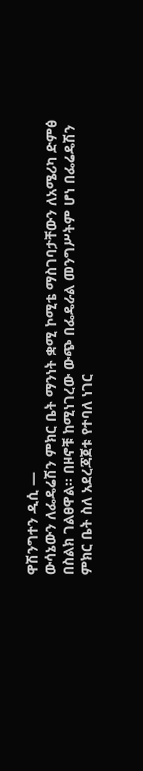ዋሽንግተን ዲሲ —
ውሳኔውን ለፌዴሬሽን ምክር ቤት ማንነት ቋሚ ኮሚቴ ማስገባታቸውን ለአሜሪካ ድምፅ በስልክ ገልፀዋል። በዞኖቹ ከሚነገረው ውጭ በፌዴራል መንግሥትም ሆነ በፌሬዴሽን ምክር ቤት ስለ አደረጃጀቱ የተባለ ነገር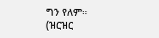ግን የለም።
(ዝርዝር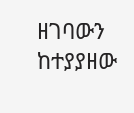ዘገባውን ከተያያዘው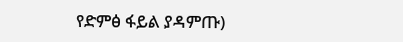የድምፅ ፋይል ያዳምጡ)